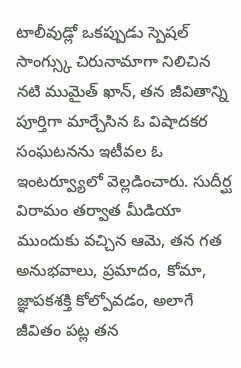టాలీవుడ్లో ఒకప్పుడు స్పెషల్ సాంగ్స్కు చిరునామాగా నిలిచిన నటి ముమైత్ ఖాన్, తన జీవితాన్ని పూర్తిగా మార్చేసిన ఓ విషాదకర సంఘటనను ఇటీవల ఓ ఇంటర్వ్యూలో వెల్లడించారు. సుదీర్ఘ విరామం తర్వాత మీడియా ముందుకు వచ్చిన ఆమె, తన గత అనుభవాలు, ప్రమాదం, కోమా, జ్ఞాపకశక్తి కోల్పోవడం, అలాగే జీవితం పట్ల తన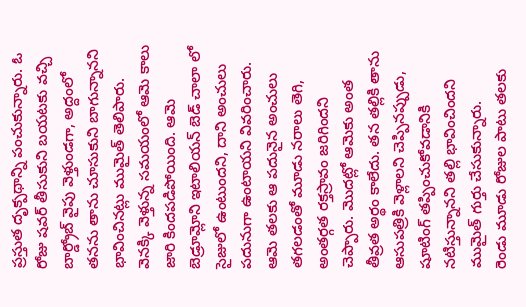ప్రస్తుత దృక్పథాన్ని పంచుకున్నారు. ఓ రోజు షవర్ తీసుకుని బయటకు వచ్చి బార్డ్రోబ్ వైపు వెళ్తుండగా, అద్దంలో తనను తాను చూసుకుని బాగున్నానని భావించినట్లు ముమైత్ తెలిపారు. వెనక్కి వెళ్తున్న సమయంలో ఆమె కాలు జారి కిందపడిపోయింది. ఆమె బెడ్రూమ్లోని ఇటాలియన్ బెడ్ చాలా లో సైజులో ఉంటుందని, దాని అంచులు పదునుగా ఉంటాయని వివరించారు. ఆమె తలకు ఆ పదునైన అంచులు తగలడంతో మూడు నరాలు తెగి, అంతర్గత రక్తస్రావం జరిగిందని చెప్పారు. మొదట్లో ఆమెకు అంత తీవ్రత అర్థం కాలేదు. తన తల్లికి తాను ఆసుపత్రికి వెళ్లాలని చెప్పినప్పుడు, షూటింగ్ తప్పించుకోవడానికి నటిస్తున్నానని తల్లి భావించిందని ముమైత్ గుర్తు చేసుకున్నారు.
రెండు మూడు రోజుల పాటు తలకు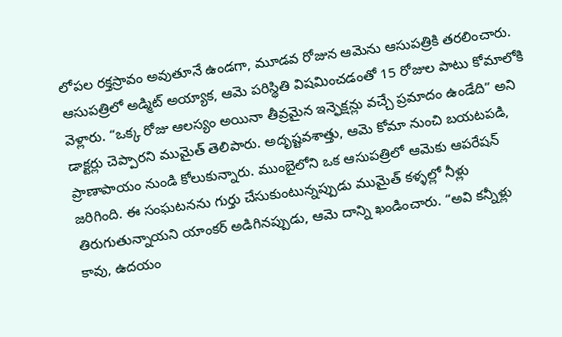లోపల రక్తస్రావం అవుతూనే ఉండగా, మూడవ రోజున ఆమెను ఆసుపత్రికి తరలించారు. ఆసుపత్రిలో అడ్మిట్ అయ్యాక, ఆమె పరిస్థితి విషమించడంతో 15 రోజుల పాటు కోమాలోకి వెళ్లారు. “ఒక్క రోజు ఆలస్యం అయినా తీవ్రమైన ఇన్ఫెక్షన్లు వచ్చే ప్రమాదం ఉండేది” అని డాక్టర్లు చెప్పారని ముమైత్ తెలిపారు. అదృష్టవశాత్తు, ఆమె కోమా నుంచి బయటపడి, ప్రాణాపాయం నుండి కోలుకున్నారు. ముంబైలోని ఒక ఆసుపత్రిలో ఆమెకు ఆపరేషన్ జరిగింది. ఈ సంఘటనను గుర్తు చేసుకుంటున్నప్పుడు ముమైత్ కళ్ళల్లో నీళ్లు తిరుగుతున్నాయని యాంకర్ అడిగినప్పుడు, ఆమె దాన్ని ఖండించారు. “అవి కన్నీళ్లు కావు, ఉదయం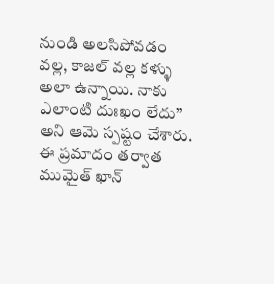నుండి అలసిపోవడం వల్ల, కాజల్ వల్ల కళ్ళు అలా ఉన్నాయి. నాకు ఎలాంటి దుఃఖం లేదు” అని ఆమె స్పష్టం చేశారు.
ఈ ప్రమాదం తర్వాత ముమైత్ ఖాన్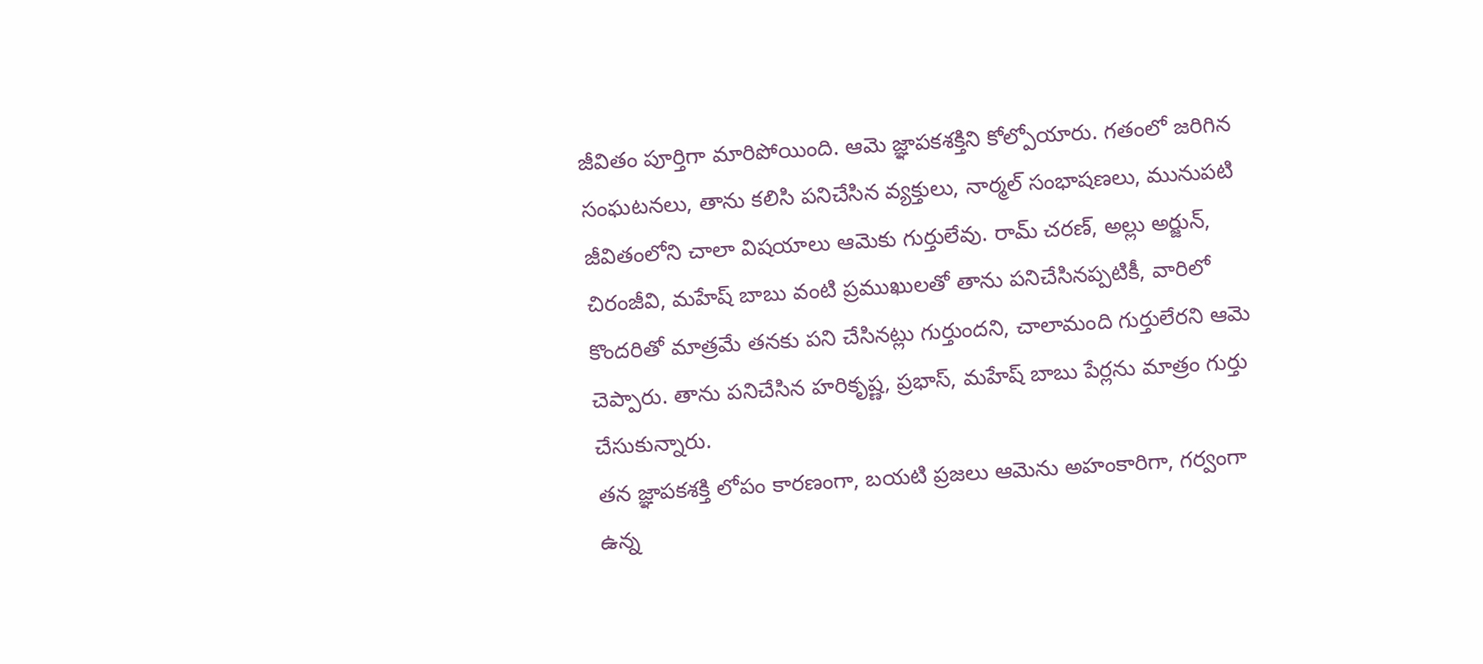జీవితం పూర్తిగా మారిపోయింది. ఆమె జ్ఞాపకశక్తిని కోల్పోయారు. గతంలో జరిగిన సంఘటనలు, తాను కలిసి పనిచేసిన వ్యక్తులు, నార్మల్ సంభాషణలు, మునుపటి జీవితంలోని చాలా విషయాలు ఆమెకు గుర్తులేవు. రామ్ చరణ్, అల్లు అర్జున్, చిరంజీవి, మహేష్ బాబు వంటి ప్రముఖులతో తాను పనిచేసినప్పటికీ, వారిలో కొందరితో మాత్రమే తనకు పని చేసినట్లు గుర్తుందని, చాలామంది గుర్తులేరని ఆమె చెప్పారు. తాను పనిచేసిన హరికృష్ణ, ప్రభాస్, మహేష్ బాబు పేర్లను మాత్రం గుర్తు చేసుకున్నారు.
తన జ్ఞాపకశక్తి లోపం కారణంగా, బయటి ప్రజలు ఆమెను అహంకారిగా, గర్వంగా ఉన్న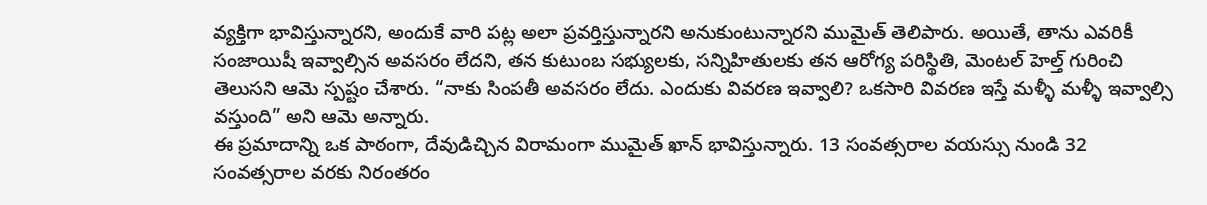వ్యక్తిగా భావిస్తున్నారని, అందుకే వారి పట్ల అలా ప్రవర్తిస్తున్నారని అనుకుంటున్నారని ముమైత్ తెలిపారు. అయితే, తాను ఎవరికీ సంజాయిషీ ఇవ్వాల్సిన అవసరం లేదని, తన కుటుంబ సభ్యులకు, సన్నిహితులకు తన ఆరోగ్య పరిస్థితి, మెంటల్ హెల్త్ గురించి తెలుసని ఆమె స్పష్టం చేశారు. “నాకు సింపతీ అవసరం లేదు. ఎందుకు వివరణ ఇవ్వాలి? ఒకసారి వివరణ ఇస్తే మళ్ళీ మళ్ళీ ఇవ్వాల్సి వస్తుంది” అని ఆమె అన్నారు.
ఈ ప్రమాదాన్ని ఒక పాఠంగా, దేవుడిచ్చిన విరామంగా ముమైత్ ఖాన్ భావిస్తున్నారు. 13 సంవత్సరాల వయస్సు నుండి 32 సంవత్సరాల వరకు నిరంతరం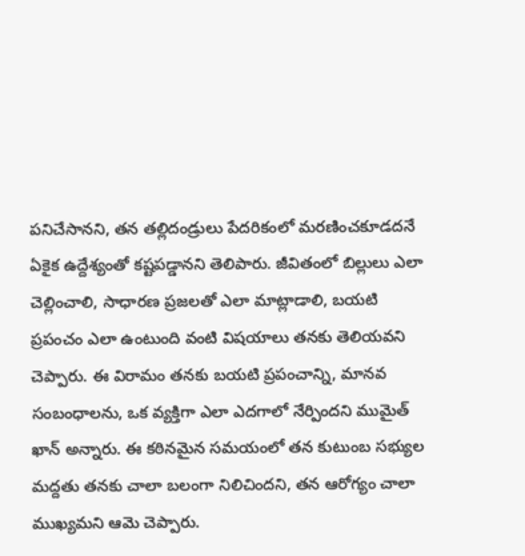పనిచేసానని, తన తల్లిదండ్రులు పేదరికంలో మరణించకూడదనే ఏకైక ఉద్దేశ్యంతో కష్టపడ్డానని తెలిపారు. జీవితంలో బిల్లులు ఎలా చెల్లించాలి, సాధారణ ప్రజలతో ఎలా మాట్లాడాలి, బయటి ప్రపంచం ఎలా ఉంటుంది వంటి విషయాలు తనకు తెలియవని చెప్పారు. ఈ విరామం తనకు బయటి ప్రపంచాన్ని, మానవ సంబంధాలను, ఒక వ్యక్తిగా ఎలా ఎదగాలో నేర్పిందని ముమైత్ ఖాన్ అన్నారు. ఈ కఠినమైన సమయంలో తన కుటుంబ సభ్యుల మద్దతు తనకు చాలా బలంగా నిలిచిందని, తన ఆరోగ్యం చాలా ముఖ్యమని ఆమె చెప్పారు.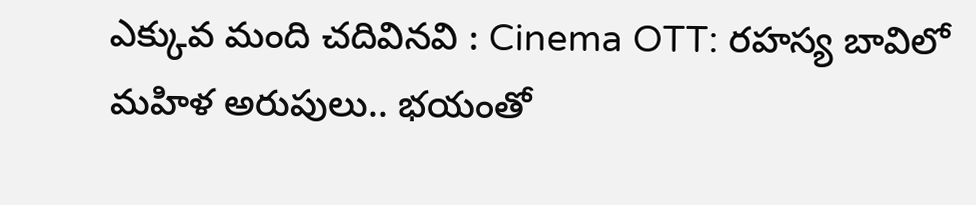ఎక్కువ మంది చదివినవి : Cinema OTT: రహస్య బావిలో మహిళ అరుపులు.. భయంతో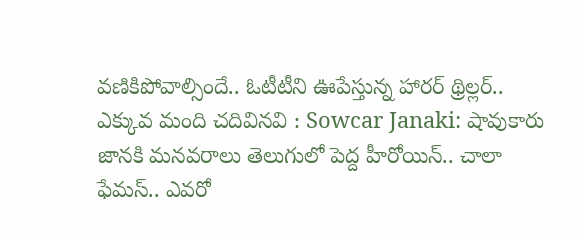వణికిపోవాల్సిందే.. ఓటీటీని ఊపేస్తున్న హారర్ థ్రిల్లర్..
ఎక్కువ మంది చదివినవి : Sowcar Janaki: షావుకారు జానకి మనవరాలు తెలుగులో పెద్ద హీరోయిన్.. చాలా ఫేమస్.. ఎవరో